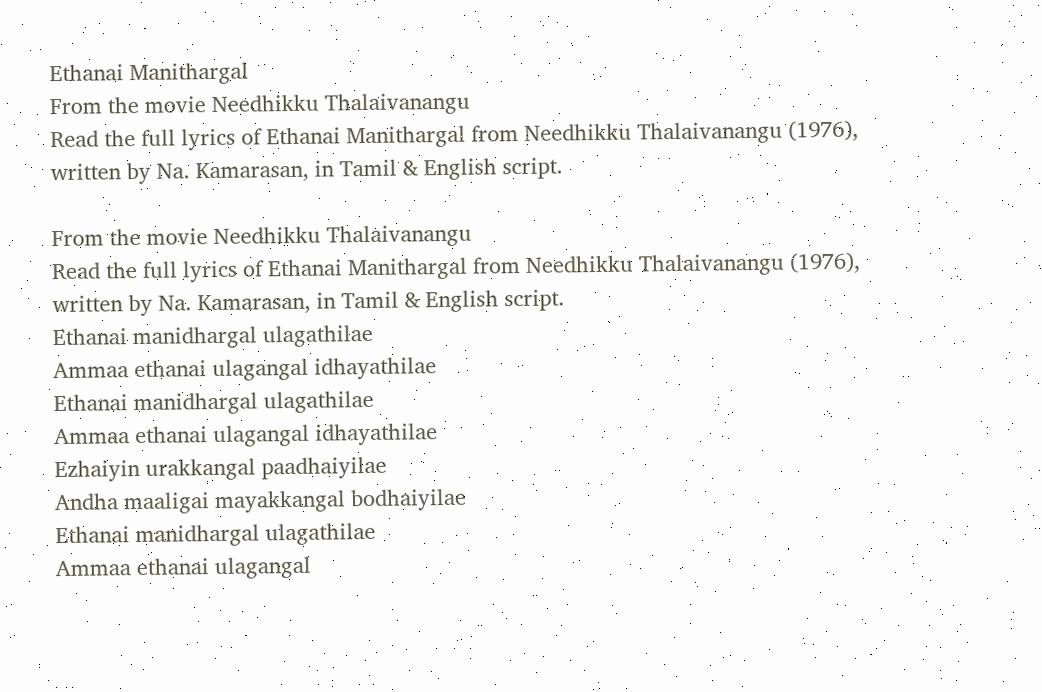Ethanai Manithargal
From the movie Needhikku Thalaivanangu
Read the full lyrics of Ethanai Manithargal from Needhikku Thalaivanangu (1976), written by Na. Kamarasan, in Tamil & English script.

From the movie Needhikku Thalaivanangu
Read the full lyrics of Ethanai Manithargal from Needhikku Thalaivanangu (1976), written by Na. Kamarasan, in Tamil & English script.
Ethanai manidhargal ulagathilae
Ammaa ethanai ulagangal idhayathilae
Ethanai manidhargal ulagathilae
Ammaa ethanai ulagangal idhayathilae
Ezhaiyin urakkangal paadhaiyilae
Andha maaligai mayakkangal bodhaiyilae
Ethanai manidhargal ulagathilae
Ammaa ethanai ulagangal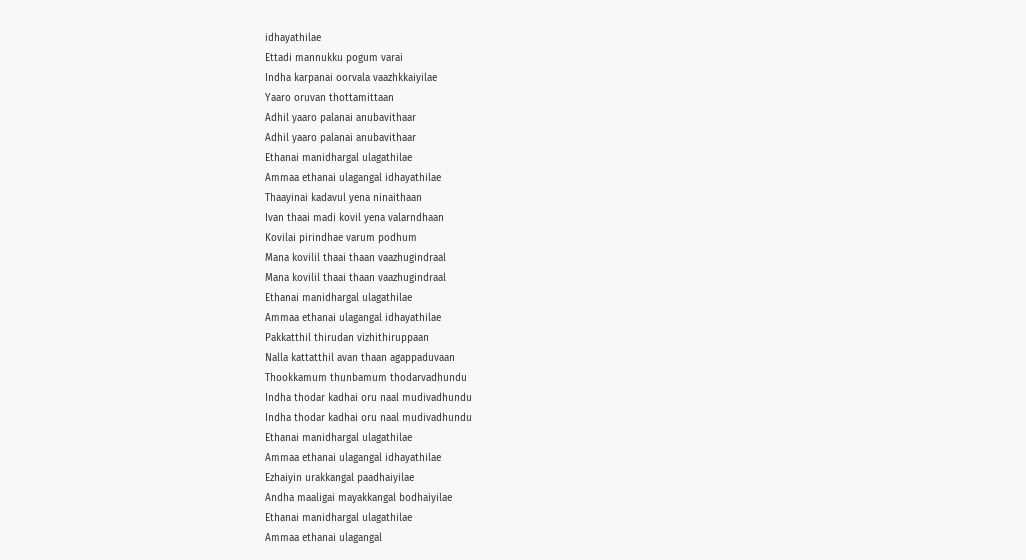idhayathilae
Ettadi mannukku pogum varai
Indha karpanai oorvala vaazhkkaiyilae
Yaaro oruvan thottamittaan
Adhil yaaro palanai anubavithaar
Adhil yaaro palanai anubavithaar
Ethanai manidhargal ulagathilae
Ammaa ethanai ulagangal idhayathilae
Thaayinai kadavul yena ninaithaan
Ivan thaai madi kovil yena valarndhaan
Kovilai pirindhae varum podhum
Mana kovilil thaai thaan vaazhugindraal
Mana kovilil thaai thaan vaazhugindraal
Ethanai manidhargal ulagathilae
Ammaa ethanai ulagangal idhayathilae
Pakkatthil thirudan vizhithiruppaan
Nalla kattatthil avan thaan agappaduvaan
Thookkamum thunbamum thodarvadhundu
Indha thodar kadhai oru naal mudivadhundu
Indha thodar kadhai oru naal mudivadhundu
Ethanai manidhargal ulagathilae
Ammaa ethanai ulagangal idhayathilae
Ezhaiyin urakkangal paadhaiyilae
Andha maaligai mayakkangal bodhaiyilae
Ethanai manidhargal ulagathilae
Ammaa ethanai ulagangal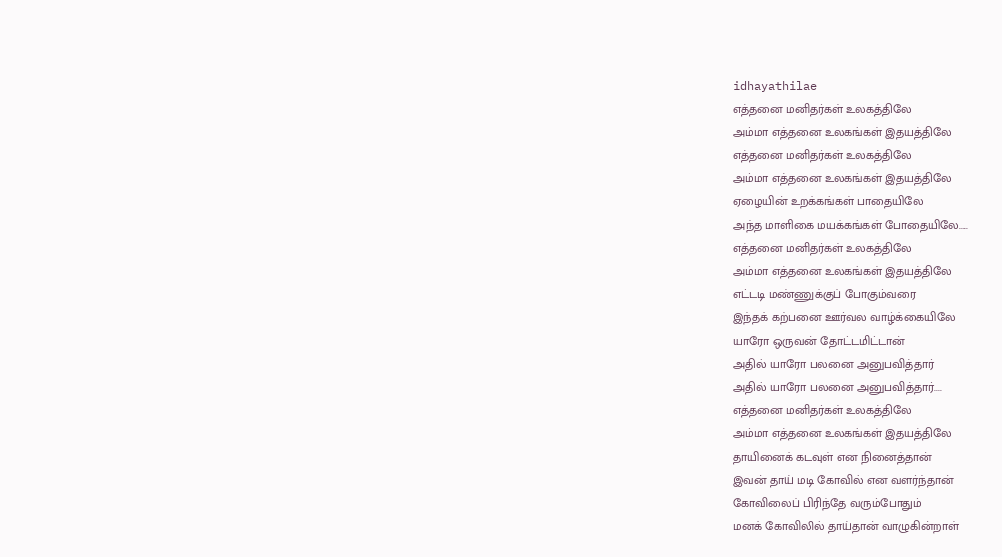idhayathilae
எத்தனை மனிதர்கள் உலகத்திலே
அம்மா எத்தனை உலகங்கள் இதயத்திலே
எத்தனை மனிதர்கள் உலகத்திலே
அம்மா எத்தனை உலகங்கள் இதயத்திலே
ஏழையின் உறக்கங்கள் பாதையிலே
அந்த மாளிகை மயக்கங்கள் போதையிலே.....
எத்தனை மனிதர்கள் உலகத்திலே
அம்மா எத்தனை உலகங்கள் இதயத்திலே
எட்டடி மண்ணுக்குப் போகும்வரை
இந்தக் கற்பனை ஊர்வல வாழ்க்கையிலே
யாரோ ஒருவன் தோட்டமிட்டான்
அதில் யாரோ பலனை அனுபவித்தார்
அதில் யாரோ பலனை அனுபவித்தார்....
எத்தனை மனிதர்கள் உலகத்திலே
அம்மா எத்தனை உலகங்கள் இதயத்திலே
தாயினைக் கடவுள் என நினைத்தான்
இவன் தாய் மடி கோவில் என வளர்ந்தான்
கோவிலைப் பிரிந்தே வரும்போதும்
மனக் கோவிலில் தாய்தான் வாழுகின்றாள்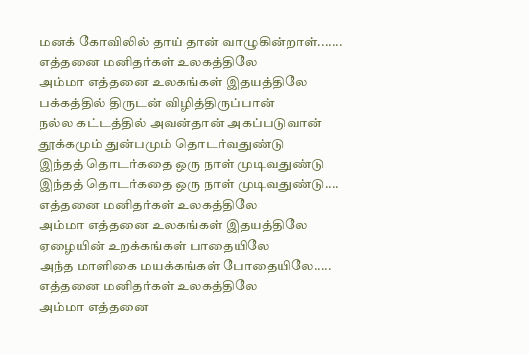மனக் கோவிலில் தாய் தான் வாழுகின்றாள்.......
எத்தனை மனிதர்கள் உலகத்திலே
அம்மா எத்தனை உலகங்கள் இதயத்திலே
பக்கத்தில் திருடன் விழித்திருப்பான்
நல்ல கட்டத்தில் அவன்தான் அகப்படுவான்
தூக்கமும் துன்பமும் தொடர்வதுண்டு
இந்தத் தொடர்கதை ஒரு நாள் முடிவதுண்டு
இந்தத் தொடர்கதை ஒரு நாள் முடிவதுண்டு....
எத்தனை மனிதர்கள் உலகத்திலே
அம்மா எத்தனை உலகங்கள் இதயத்திலே
ஏழையின் உறக்கங்கள் பாதையிலே
அந்த மாளிகை மயக்கங்கள் போதையிலே.....
எத்தனை மனிதர்கள் உலகத்திலே
அம்மா எத்தனை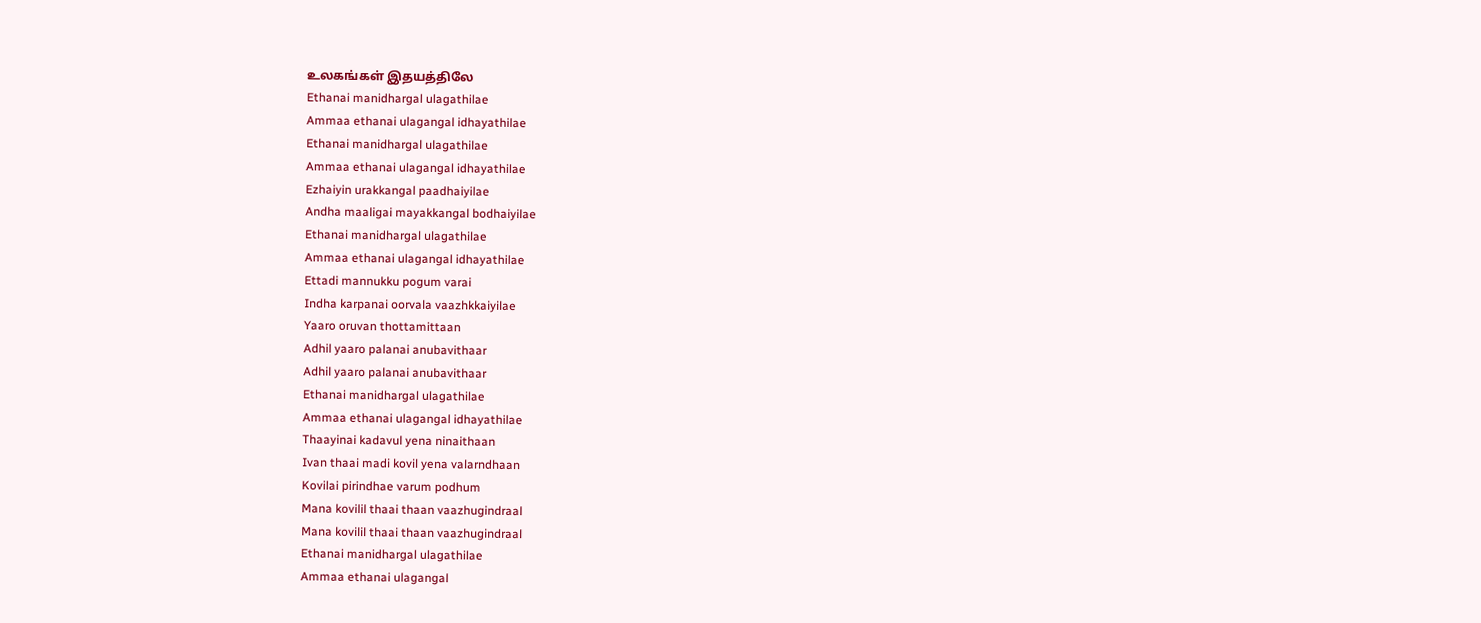உலகங்கள் இதயத்திலே
Ethanai manidhargal ulagathilae
Ammaa ethanai ulagangal idhayathilae
Ethanai manidhargal ulagathilae
Ammaa ethanai ulagangal idhayathilae
Ezhaiyin urakkangal paadhaiyilae
Andha maaligai mayakkangal bodhaiyilae
Ethanai manidhargal ulagathilae
Ammaa ethanai ulagangal idhayathilae
Ettadi mannukku pogum varai
Indha karpanai oorvala vaazhkkaiyilae
Yaaro oruvan thottamittaan
Adhil yaaro palanai anubavithaar
Adhil yaaro palanai anubavithaar
Ethanai manidhargal ulagathilae
Ammaa ethanai ulagangal idhayathilae
Thaayinai kadavul yena ninaithaan
Ivan thaai madi kovil yena valarndhaan
Kovilai pirindhae varum podhum
Mana kovilil thaai thaan vaazhugindraal
Mana kovilil thaai thaan vaazhugindraal
Ethanai manidhargal ulagathilae
Ammaa ethanai ulagangal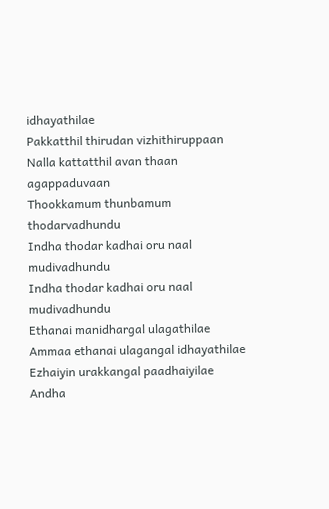idhayathilae
Pakkatthil thirudan vizhithiruppaan
Nalla kattatthil avan thaan agappaduvaan
Thookkamum thunbamum thodarvadhundu
Indha thodar kadhai oru naal mudivadhundu
Indha thodar kadhai oru naal mudivadhundu
Ethanai manidhargal ulagathilae
Ammaa ethanai ulagangal idhayathilae
Ezhaiyin urakkangal paadhaiyilae
Andha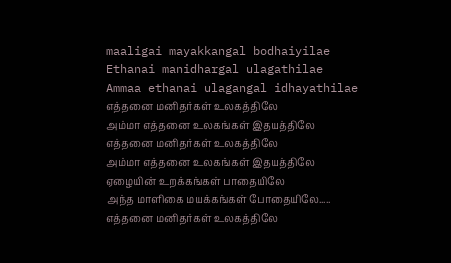maaligai mayakkangal bodhaiyilae
Ethanai manidhargal ulagathilae
Ammaa ethanai ulagangal idhayathilae
எத்தனை மனிதர்கள் உலகத்திலே
அம்மா எத்தனை உலகங்கள் இதயத்திலே
எத்தனை மனிதர்கள் உலகத்திலே
அம்மா எத்தனை உலகங்கள் இதயத்திலே
ஏழையின் உறக்கங்கள் பாதையிலே
அந்த மாளிகை மயக்கங்கள் போதையிலே.....
எத்தனை மனிதர்கள் உலகத்திலே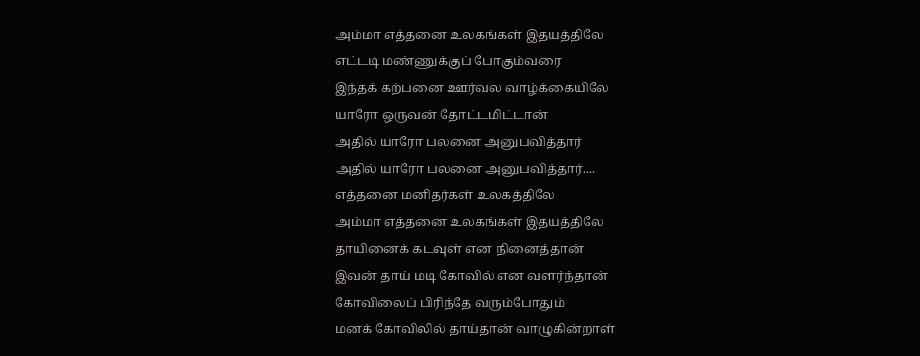அம்மா எத்தனை உலகங்கள் இதயத்திலே
எட்டடி மண்ணுக்குப் போகும்வரை
இந்தக் கற்பனை ஊர்வல வாழ்க்கையிலே
யாரோ ஒருவன் தோட்டமிட்டான்
அதில் யாரோ பலனை அனுபவித்தார்
அதில் யாரோ பலனை அனுபவித்தார்....
எத்தனை மனிதர்கள் உலகத்திலே
அம்மா எத்தனை உலகங்கள் இதயத்திலே
தாயினைக் கடவுள் என நினைத்தான்
இவன் தாய் மடி கோவில் என வளர்ந்தான்
கோவிலைப் பிரிந்தே வரும்போதும்
மனக் கோவிலில் தாய்தான் வாழுகின்றாள்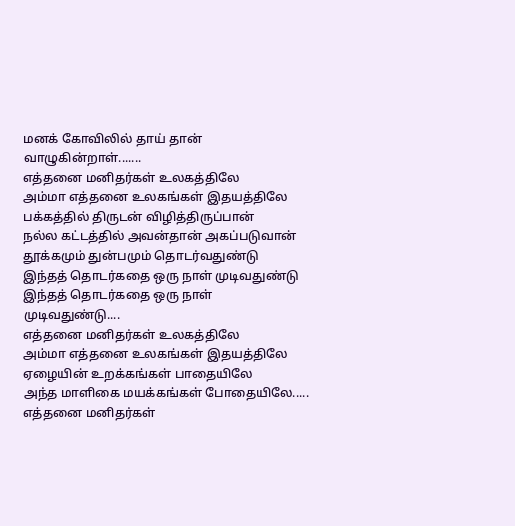மனக் கோவிலில் தாய் தான் வாழுகின்றாள்.......
எத்தனை மனிதர்கள் உலகத்திலே
அம்மா எத்தனை உலகங்கள் இதயத்திலே
பக்கத்தில் திருடன் விழித்திருப்பான்
நல்ல கட்டத்தில் அவன்தான் அகப்படுவான்
தூக்கமும் துன்பமும் தொடர்வதுண்டு
இந்தத் தொடர்கதை ஒரு நாள் முடிவதுண்டு
இந்தத் தொடர்கதை ஒரு நாள் முடிவதுண்டு....
எத்தனை மனிதர்கள் உலகத்திலே
அம்மா எத்தனை உலகங்கள் இதயத்திலே
ஏழையின் உறக்கங்கள் பாதையிலே
அந்த மாளிகை மயக்கங்கள் போதையிலே.....
எத்தனை மனிதர்கள்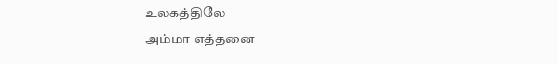உலகத்திலே
அம்மா எத்தனை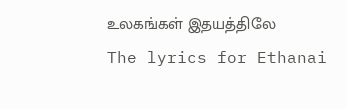உலகங்கள் இதயத்திலே
The lyrics for Ethanai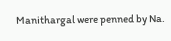Manithargal were penned by Na.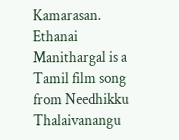Kamarasan.
Ethanai Manithargal is a Tamil film song from Needhikku Thalaivanangu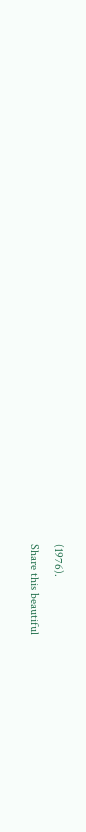(1976).
Share this beautiful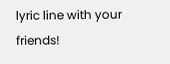lyric line with your friends!